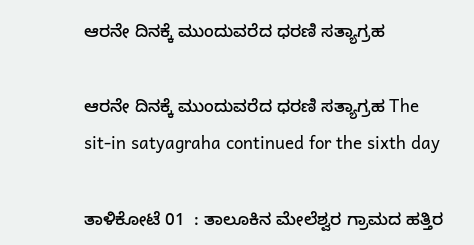ಆರನೇ ದಿನಕ್ಕೆ ಮುಂದುವರೆದ ಧರಣಿ ಸತ್ಯಾಗ್ರಹ

ಆರನೇ ದಿನಕ್ಕೆ ಮುಂದುವರೆದ ಧರಣಿ ಸತ್ಯಾಗ್ರಹ The sit-in satyagraha continued for the sixth day

ತಾಳಿಕೋಟೆ 01  : ತಾಲೂಕಿನ ಮೇಲೆಶ್ವರ ಗ್ರಾಮದ ಹತ್ತಿರ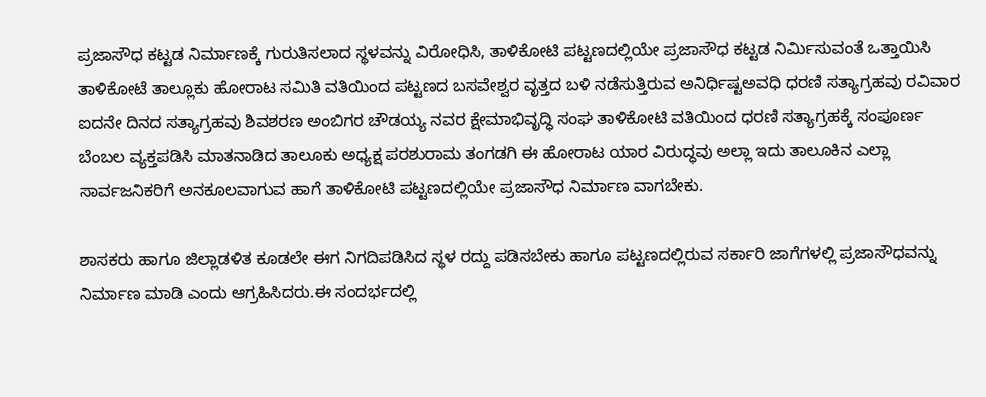ಪ್ರಜಾಸೌಧ ಕಟ್ಟಡ ನಿರ್ಮಾಣಕ್ಕೆ ಗುರುತಿಸಲಾದ ಸ್ಥಳವನ್ನು ವಿರೋಧಿಸಿ, ತಾಳಿಕೋಟಿ ಪಟ್ಟಣದಲ್ಲಿಯೇ ಪ್ರಜಾಸೌಧ ಕಟ್ಟಡ ನಿರ್ಮಿಸುವಂತೆ ಒತ್ತಾಯಿಸಿ ತಾಳಿಕೋಟೆ ತಾಲ್ಲೂಕು ಹೋರಾಟ ಸಮಿತಿ ವತಿಯಿಂದ ಪಟ್ಟಣದ ಬಸವೇಶ್ವರ ವೃತ್ತದ ಬಳಿ ನಡೆಸುತ್ತಿರುವ ಅನಿರ್ಧಿಷ್ಟಅವಧಿ ಧರಣಿ ಸತ್ಯಾಗ್ರಹವು ರವಿವಾರ ಐದನೇ ದಿನದ ಸತ್ಯಾಗ್ರಹವು ಶಿವಶರಣ ಅಂಬಿಗರ ಚೌಡಯ್ಯ ನವರ ಕ್ಷೇಮಾಭಿವೃದ್ಧಿ ಸಂಘ ತಾಳಿಕೋಟಿ ವತಿಯಿಂದ ಧರಣಿ ಸತ್ಯಾಗ್ರಹಕ್ಕೆ ಸಂಪೂರ್ಣ ಬೆಂಬಲ ವ್ಯಕ್ತಪಡಿಸಿ ಮಾತನಾಡಿದ ತಾಲೂಕು ಅಧ್ಯಕ್ಷ ಪರಶುರಾಮ ತಂಗಡಗಿ ಈ ಹೋರಾಟ ಯಾರ ವಿರುದ್ಧವು ಅಲ್ಲಾ ಇದು ತಾಲೂಕಿನ ಎಲ್ಲಾ ಸಾರ್ವಜನಿಕರಿಗೆ ಅನಕೂಲವಾಗುವ ಹಾಗೆ ತಾಳಿಕೋಟಿ ಪಟ್ಟಣದಲ್ಲಿಯೇ ಪ್ರಜಾಸೌಧ ನಿರ್ಮಾಣ ವಾಗಬೇಕು.

ಶಾಸಕರು ಹಾಗೂ ಜಿಲ್ಲಾಡಳಿತ ಕೂಡಲೇ ಈಗ ನಿಗದಿಪಡಿಸಿದ ಸ್ಥಳ ರದ್ದು ಪಡಿಸಬೇಕು ಹಾಗೂ ಪಟ್ಟಣದಲ್ಲಿರುವ ಸರ್ಕಾರಿ ಜಾಗೆಗಳಲ್ಲಿ ಪ್ರಜಾಸೌಧವನ್ನು ನಿರ್ಮಾಣ ಮಾಡಿ ಎಂದು ಆಗ್ರಹಿಸಿದರು.ಈ ಸಂದರ್ಭದಲ್ಲಿ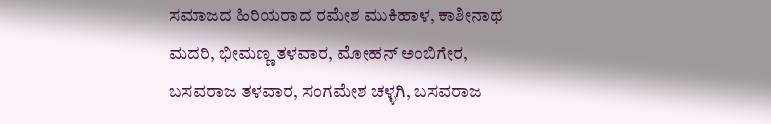ಸಮಾಜದ ಹಿರಿಯರಾದ ರಮೇಶ ಮುಕಿಹಾಳ, ಕಾಶೀನಾಥ ಮದರಿ, ಭೀಮಣ್ಣ ತಳವಾರ, ಮೋಹನ್ ಅಂಬಿಗೇರ, ಬಸವರಾಜ ತಳವಾರ, ಸಂಗಮೇಶ ಚಳ್ಳಗಿ, ಬಸವರಾಜ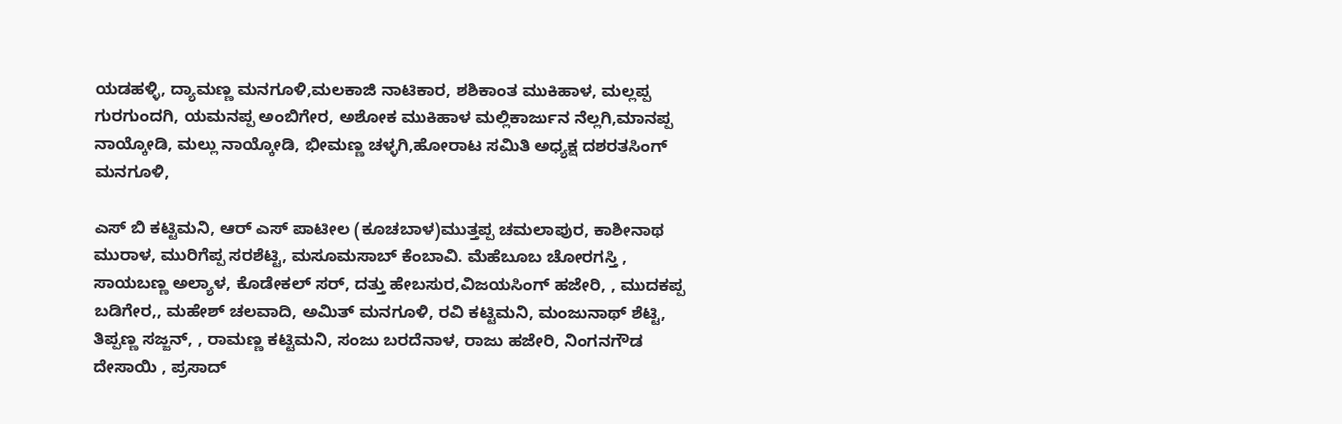ಯಡಹಳ್ಳಿ, ದ್ಯಾಮಣ್ಣ ಮನಗೂಳಿ,ಮಲಕಾಜಿ ನಾಟಿಕಾರ, ಶಶಿಕಾಂತ ಮುಕಿಹಾಳ, ಮಲ್ಲಪ್ಪ ಗುರಗುಂದಗಿ, ಯಮನಪ್ಪ ಅಂಬಿಗೇರ, ಅಶೋಕ ಮುಕಿಹಾಳ ಮಲ್ಲಿಕಾರ್ಜುನ ನೆಲ್ಲಗಿ,ಮಾನಪ್ಪ ನಾಯ್ಕೋಡಿ, ಮಲ್ಲು ನಾಯ್ಕೋಡಿ, ಭೀಮಣ್ಣ ಚಳ್ಳಗಿ,ಹೋರಾಟ ಸಮಿತಿ ಅಧ್ಯಕ್ಷ ದಶರತಸಿಂಗ್ ಮನಗೂಳಿ,

ಎಸ್ ಬಿ ಕಟ್ಟಿಮನಿ, ಆರ್ ಎಸ್ ಪಾಟೀಲ (ಕೂಚಬಾಳ)ಮುತ್ತಪ್ಪ ಚಮಲಾಪುರ, ಕಾಶೀನಾಥ ಮುರಾಳ, ಮುರಿಗೆಪ್ಪ ಸರಶೆಟ್ಟಿ, ಮಸೂಮಸಾಬ್ ಕೆಂಬಾವಿ. ಮೆಹೆಬೂಬ ಚೋರಗಸ್ತಿ , ಸಾಯಬಣ್ಣ ಅಲ್ಯಾಳ, ಕೊಡೇಕಲ್ ಸರ್, ದತ್ತು ಹೇಬಸುರ,ವಿಜಯಸಿಂಗ್ ಹಜೇರಿ, , ಮುದಕಪ್ಪ ಬಡಿಗೇರ,, ಮಹೇಶ್ ಚಲವಾದಿ, ಅಮಿತ್ ಮನಗೂಳಿ, ರವಿ ಕಟ್ಟಿಮನಿ, ಮಂಜುನಾಥ್ ಶೆಟ್ಟಿ, ತಿಪ್ಪಣ್ಣ ಸಜ್ಜನ್, , ರಾಮಣ್ಣ ಕಟ್ಟಿಮನಿ, ಸಂಜು ಬರದೆನಾಳ, ರಾಜು ಹಜೇರಿ, ನಿಂಗನಗೌಡ ದೇಸಾಯಿ , ಪ್ರಸಾದ್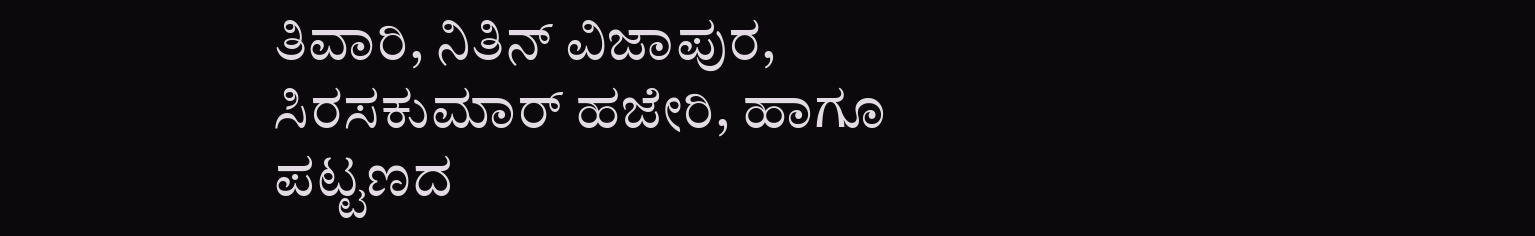ತಿವಾರಿ, ನಿತಿನ್ ವಿಜಾಪುರ, ಸಿರಸಕುಮಾರ್ ಹಜೇರಿ, ಹಾಗೂ ಪಟ್ಟಣದ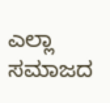ಎಲ್ಲಾ ಸಮಾಜದ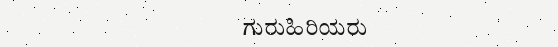ಗುರುಹಿರಿಯರು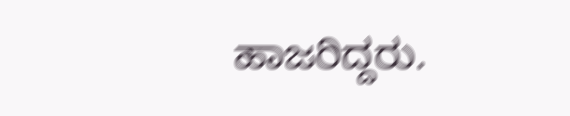ಹಾಜರಿದ್ದರು.